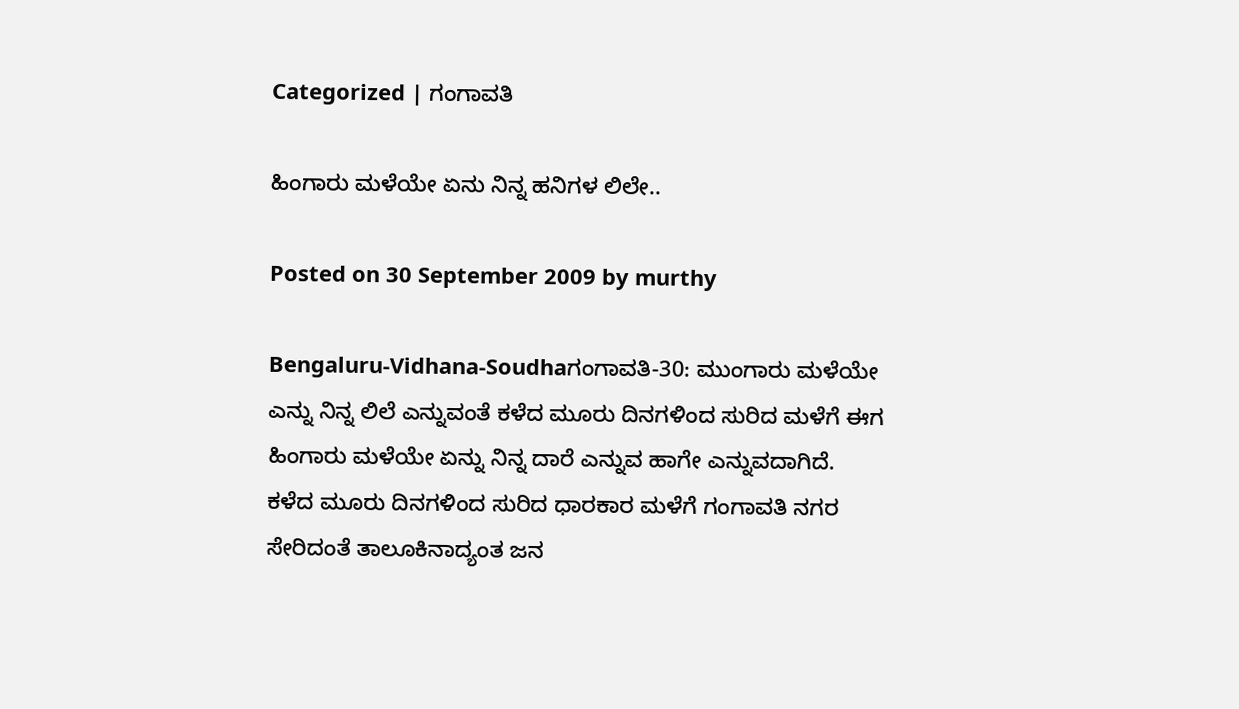Categorized | ಗಂಗಾವತಿ

ಹಿಂಗಾರು ಮಳೆಯೇ ಏನು ನಿನ್ನ ಹನಿಗಳ ಲಿಲೇ..

Posted on 30 September 2009 by murthy

Bengaluru-Vidhana-Soudhaಗಂಗಾವತಿ-30: ಮುಂಗಾರು ಮಳೆಯೇ ಎನ್ನು ನಿನ್ನ ಲಿಲೆ ಎನ್ನುವಂತೆ ಕಳೆದ ಮೂರು ದಿನಗಳಿಂದ ಸುರಿದ ಮಳೆಗೆ ಈಗ ಹಿಂಗಾರು ಮಳೆಯೇ ಏನ್ನು ನಿನ್ನ ದಾರೆ ಎನ್ನುವ ಹಾಗೇ ಎನ್ನುವದಾಗಿದೆ.
ಕಳೆದ ಮೂರು ದಿನಗಳಿಂದ ಸುರಿದ ಧಾರಕಾರ ಮಳೆಗೆ ಗಂಗಾವತಿ ನಗರ ಸೇರಿದಂತೆ ತಾಲೂಕಿನಾದ್ಯಂತ ಜನ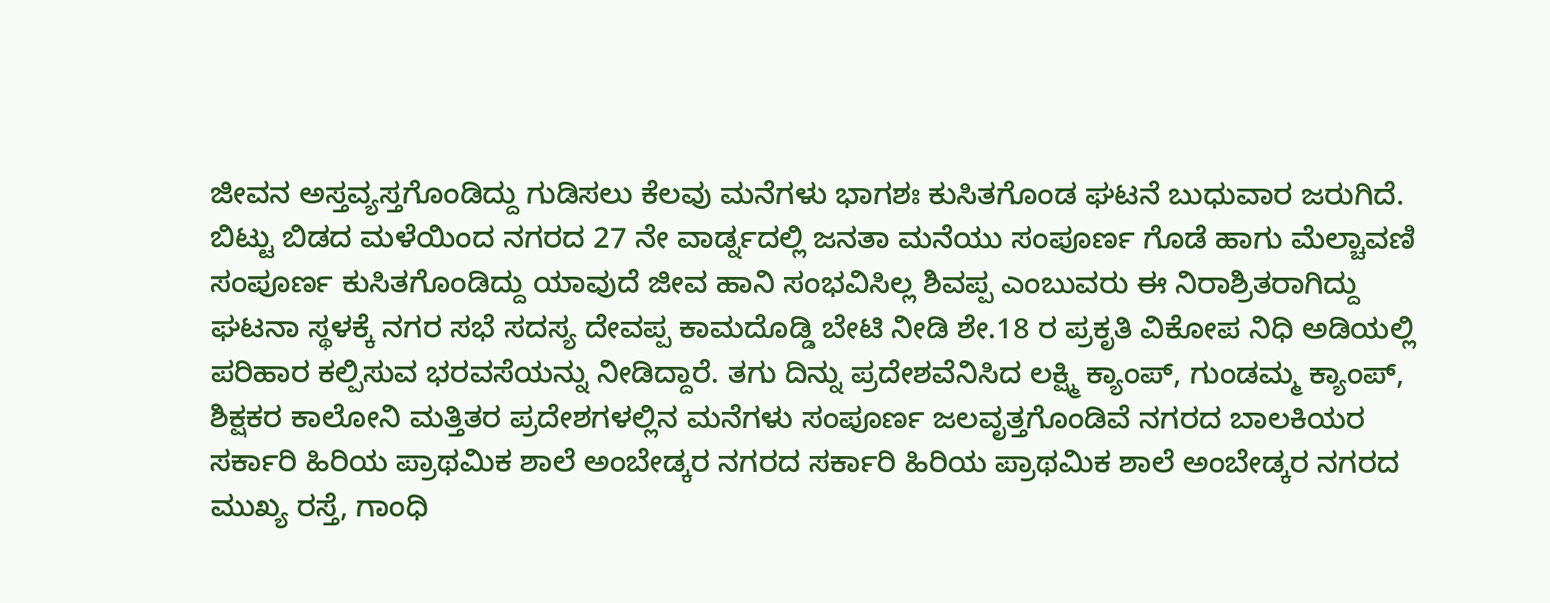ಜೀವನ ಅಸ್ತವ್ಯಸ್ತಗೊಂಡಿದ್ದು ಗುಡಿಸಲು ಕೆಲವು ಮನೆಗಳು ಭಾಗಶಃ ಕುಸಿತಗೊಂಡ ಘಟನೆ ಬುಧುವಾರ ಜರುಗಿದೆ.
ಬಿಟ್ಟು ಬಿಡದ ಮಳೆಯಿಂದ ನಗರದ 27 ನೇ ವಾರ್ಡ್ನದಲ್ಲಿ ಜನತಾ ಮನೆಯು ಸಂಪೂರ್ಣ ಗೊಡೆ ಹಾಗು ಮೆಲ್ಚಾವಣಿ ಸಂಪೂರ್ಣ ಕುಸಿತಗೊಂಡಿದ್ದು ಯಾವುದೆ ಜೀವ ಹಾನಿ ಸಂಭವಿಸಿಲ್ಲ ಶಿವಪ್ಪ ಎಂಬುವರು ಈ ನಿರಾಶ್ರಿತರಾಗಿದ್ದು ಘಟನಾ ಸ್ಥಳಕ್ಕೆ ನಗರ ಸಭೆ ಸದಸ್ಯ ದೇವಪ್ಪ ಕಾಮದೊಡ್ಡಿ ಬೇಟಿ ನೀಡಿ ಶೇ.18 ರ ಪ್ರಕೃತಿ ವಿಕೋಪ ನಿಧಿ ಅಡಿಯಲ್ಲಿ ಪರಿಹಾರ ಕಲ್ಪಿಸುವ ಭರವಸೆಯನ್ನು ನೀಡಿದ್ದಾರೆ. ತಗು ದಿನ್ನು ಪ್ರದೇಶವೆನಿಸಿದ ಲಕ್ಷ್ಮಿ ಕ್ಯಾಂಪ್, ಗುಂಡಮ್ಮ ಕ್ಯಾಂಪ್, ಶಿಕ್ಷಕರ ಕಾಲೋನಿ ಮತ್ತಿತರ ಪ್ರದೇಶಗಳಲ್ಲಿನ ಮನೆಗಳು ಸಂಪೂರ್ಣ ಜಲವೃತ್ತಗೊಂಡಿವೆ ನಗರದ ಬಾಲಕಿಯರ ಸರ್ಕಾರಿ ಹಿರಿಯ ಪ್ರಾಥಮಿಕ ಶಾಲೆ ಅಂಬೇಡ್ಕರ ನಗರದ ಸರ್ಕಾರಿ ಹಿರಿಯ ಪ್ರಾಥಮಿಕ ಶಾಲೆ ಅಂಬೇಡ್ಕರ ನಗರದ ಮುಖ್ಯ ರಸ್ತೆ, ಗಾಂಧಿ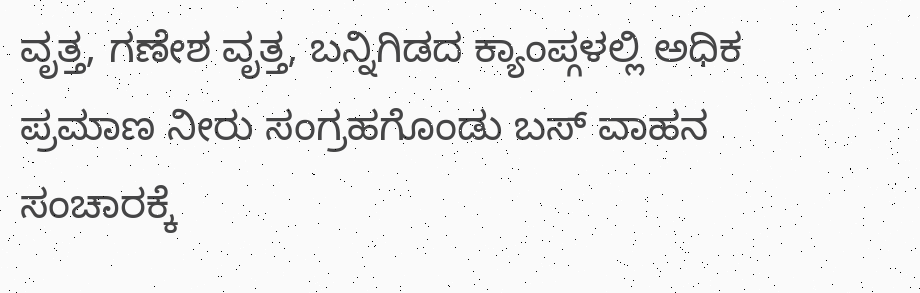ವೃತ್ತ, ಗಣೇಶ ವೃತ್ತ, ಬನ್ನಿಗಿಡದ ಕ್ಯಾಂಪ್ಗಳಲ್ಲಿ ಅಧಿಕ ಪ್ರಮಾಣ ನೀರು ಸಂಗ್ರಹಗೊಂಡು ಬಸ್ ವಾಹನ ಸಂಚಾರಕ್ಕೆ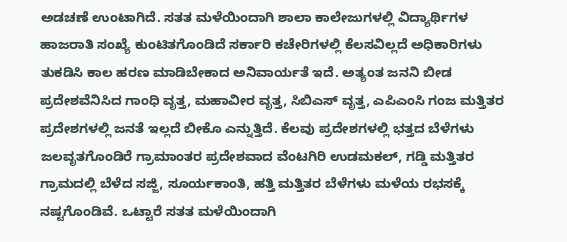ಅಡಚಣೆ ಉಂಟಾಗಿದೆ. ಸತತ ಮಳೆಯಿಂದಾಗಿ ಶಾಲಾ ಕಾಲೇಜುಗಳಲ್ಲಿ ವಿದ್ಯಾರ್ಥಿಗಳ ಹಾಜರಾತಿ ಸಂಖ್ಯೆ ಕುಂಟಿತಗೊಂಡಿದೆ ಸರ್ಕಾರಿ ಕಚೇರಿಗಳಲ್ಲಿ ಕೆಲಸವಿಲ್ಲದೆ ಅಧಿಕಾರಿಗಳು ತುಕಡಿಸಿ ಕಾಲ ಹರಣ ಮಾಡಿಬೇಕಾದ ಅನಿವಾರ್ಯತೆ ಇದೆ. ಅತ್ಯಂತ ಜನನಿ ಬೀಡ ಪ್ರದೇಶವೆನಿಸಿದ ಗಾಂಧಿ ವೃತ್ತ, ಮಹಾವೀರ ವೃತ್ತ, ಸಿಬಿಎಸ್ ವೃತ್ತ, ಎಪಿಎಂಸಿ ಗಂಜ ಮತ್ತಿತರ ಪ್ರದೇಶಗಳಲ್ಲಿ ಜನತೆ ಇಲ್ಲದೆ ಬೀಕೊ ಎನ್ನುತ್ತಿದೆ. ಕೆಲವು ಪ್ರದೇಶಗಳಲ್ಲಿ ಭತ್ತದ ಬೆಳೆಗಳು ಜಲವೃತಗೊಂಡಿರೆ ಗ್ರಾಮಾಂತರ ಪ್ರದೇಶವಾದ ವೆಂಟಗಿರಿ ಉಡಮಕಲ್, ಗಡ್ಡಿ ಮತ್ತಿತರ ಗ್ರಾಮದಲ್ಲಿ ಬೆಳೆದ ಸಜ್ಜಿ, ಸೂರ್ಯಕಾಂತಿ, ಹತ್ತಿ ಮತ್ತಿತರ ಬೆಳೆಗಳು ಮಳೆಯ ರಭಸಕ್ಕೆ ನಷ್ಟಗೊಂಡಿವೆ. ಒಟ್ಟಾರೆ ಸತತ ಮಳೆಯಿಂದಾಗಿ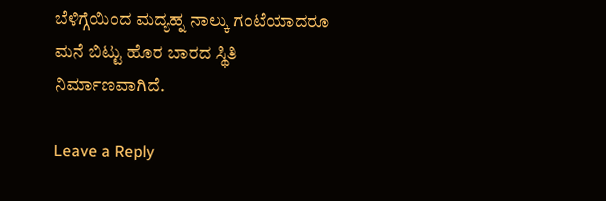ಬೆಳಿಗ್ಗೆಯಿಂದ ಮದ್ಯಹ್ನ ನಾಲ್ಕು ಗಂಟೆಯಾದರೂ ಮನೆ ಬಿಟ್ಟು ಹೊರ ಬಾರದ ಸ್ಥಿತಿ ನಿರ್ಮಾಣವಾಗಿದೆ.

Leave a Reply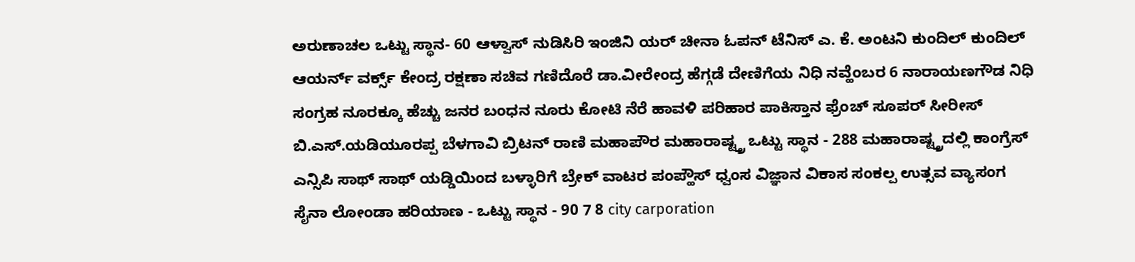ಅರುಣಾಚಲ ಒಟ್ಟು ಸ್ಥಾನ- 60 ಆಳ್ವಾಸ್ ನುಡಿಸಿರಿ ಇಂಜಿನಿ ಯರ್ ಚೀನಾ ಓಪನ್ ಟೆನಿಸ್ ಎ. ಕೆ. ಅಂಟನಿ ಕುಂದಿಲ್ ಕುಂದಿಲ್ ಆಯರ್ನ್ ವರ್ಕ್ಸ್ ಕೇಂದ್ರ ರಕ್ಷಣಾ ಸಚಿವ ಗಣಿದೊರೆ ಡಾ.ವೀರೇಂದ್ರ ಹೆಗ್ಗಡೆ ದೇಣಿಗೆಯ ನಿಧಿ ನವ್ಹೆಂಬರ 6 ನಾರಾಯಣಗೌಡ ನಿಧಿ ಸಂಗ್ರಹ ನೂರಕ್ಕೂ ಹೆಚ್ಚು ಜನರ ಬಂಧನ ನೂರು ಕೋಟಿ ನೆರೆ ಹಾವಳಿ ಪರಿಹಾರ ಪಾಕಿಸ್ತಾನ ಫ್ರೆಂಚ್ ಸೂಪರ್ ಸೀರೀಸ್ ಬಿ.ಎಸ್.ಯಡಿಯೂರಪ್ಪ ಬೆಳಗಾವಿ ಬ್ರಿಟನ್ ರಾಣಿ ಮಹಾಪೌರ ಮಹಾರಾಷ್ಟ್ತ್ರ ಒಟ್ಟು ಸ್ಥಾನ - 288 ಮಹಾರಾಷ್ಟ್ತ್ರದಲ್ಲಿ ಕಾಂಗ್ರೆಸ್ ಎನ್ಸಿಪಿ ಸಾಥ್ ಸಾಥ್ ಯಡ್ಡಿಯಿಂದ ಬಳ್ಳಾರಿಗೆ ಬ್ರೇಕ್ ವಾಟರ ಪಂಪ್ಹೌಸ್ ಧ್ವಂಸ ವಿಜ್ಞಾನ ವಿಕಾಸ ಸಂಕಲ್ಪ ಉತ್ಸವ ವ್ಯಾಸಂಗ ಸೈನಾ ಲೋಂಡಾ ಹರಿಯಾಣ - ಒಟ್ಟು ಸ್ಥಾನ - 90 7 8 city carporation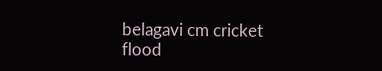belagavi cm cricket flood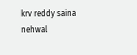krv reddy saina nehwal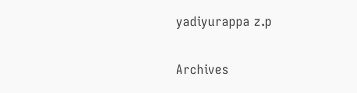yadiyurappa z.p

Archives